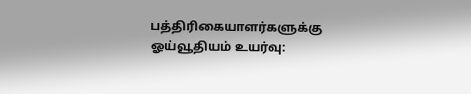பத்திரிகையாளர்களுக்கு ஓய்வூதியம் உயர்வு: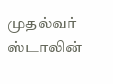முதல்வர் ஸ்டாலின்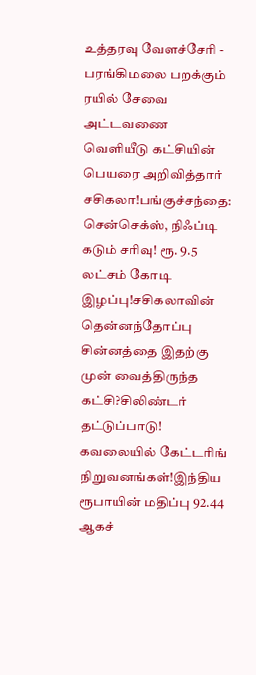உத்தரவு வேளச்சேரி - பரங்கிமலை பறக்கும் ரயில் சேவை அட்டவணை வெளியீடு கட்சியின் பெயரை அறிவித்தார் சசிகலா!பங்குச்சந்தை: சென்செக்ஸ், நிஃப்டி கடும் சரிவு! ரூ. 9.5 லட்சம் கோடி இழப்பு!சசிகலாவின் தென்னந்தோப்பு சின்னத்தை இதற்கு முன் வைத்திருந்த கட்சி?சிலிண்டர் தட்டுப்பாடு! கவலையில் கேட்டரிங் நிறுவனங்கள்!இந்திய ரூபாயின் மதிப்பு 92.44 ஆகச்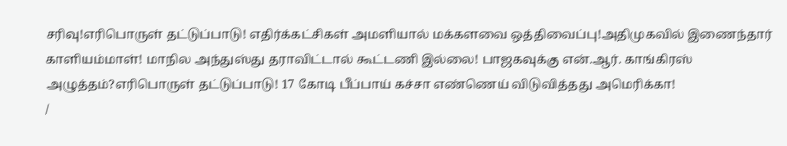சரிவு!எரிபொருள் தட்டுப்பாடு! எதிர்க்கட்சிகள் அமளியால் மக்களவை ஒத்திவைப்பு!அதிமுகவில் இணைந்தார் காளியம்மாள்! மாநில அந்துஸ்து தராவிட்டால் கூட்டணி இல்லை! பாஜகவுக்கு என்.ஆர். காங்கிரஸ் அழுத்தம்?எரிபொருள் தட்டுப்பாடு! 17 கோடி பீப்பாய் கச்சா எண்ணெய் விடுவித்தது அமெரிக்கா!
/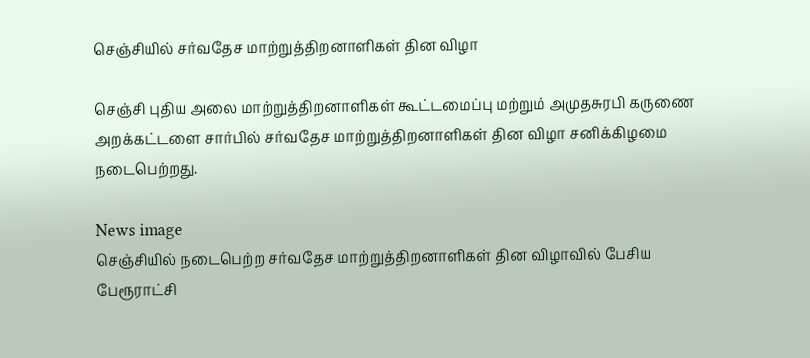செஞ்சியில் சர்வதேச மாற்றுத்திறனாளிகள் தின விழா

செஞ்சி புதிய அலை மாற்றுத்திறனாளிகள் கூட்டமைப்பு மற்றும் அமுதசுரபி கருணை அறக்கட்டளை சார்பில் சர்வதேச மாற்றுத்திறனாளிகள் தின விழா சனிக்கிழமை நடைபெற்றது.

News image
செஞ்சியில் நடைபெற்ற சர்வதேச மாற்றுத்திறனாளிகள் தின விழாவில் பேசிய பேரூராட்சி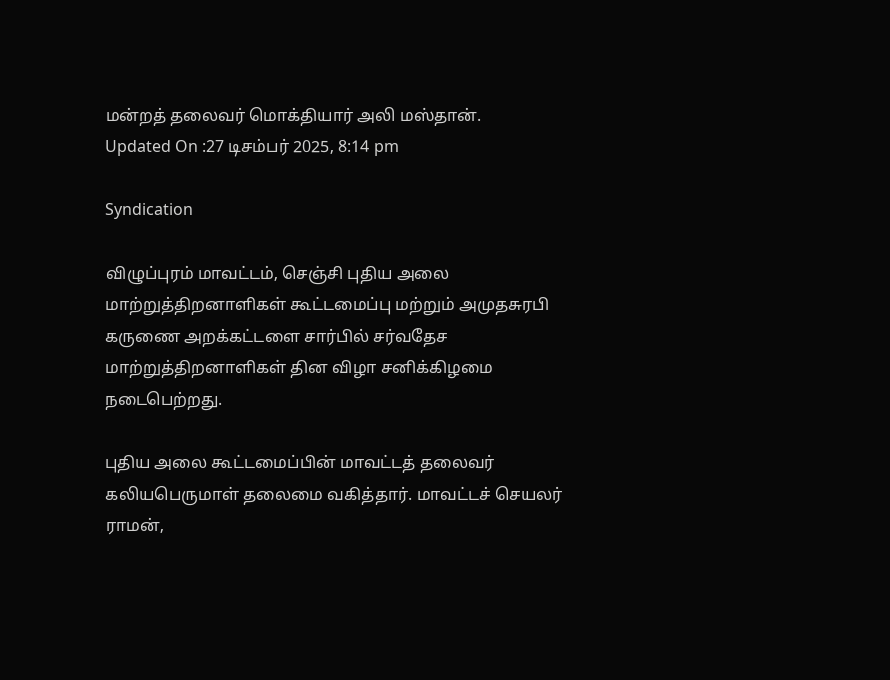மன்றத் தலைவர் மொக்தியார் அலி மஸ்தான்.
Updated On :27 டிசம்பர் 2025, 8:14 pm

Syndication

விழுப்புரம் மாவட்டம், செஞ்சி புதிய அலை மாற்றுத்திறனாளிகள் கூட்டமைப்பு மற்றும் அமுதசுரபி கருணை அறக்கட்டளை சார்பில் சர்வதேச மாற்றுத்திறனாளிகள் தின விழா சனிக்கிழமை நடைபெற்றது.

புதிய அலை கூட்டமைப்பின் மாவட்டத் தலைவர் கலியபெருமாள் தலைமை வகித்தார். மாவட்டச் செயலர் ராமன்,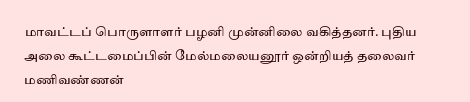மாவட்டப் பொருளாளர் பழனி முன்னிலை வகித்தனர். புதிய அலை கூட்டமைப்பின் மேல்மலையனூர் ஒன்றியத் தலைவர் மணிவண்ணன்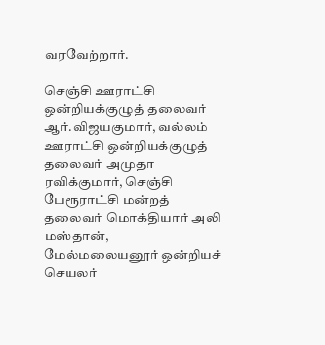வரவேற்றார்.

செஞ்சி ஊராட்சி ஒன்றியக்குழுத் தலைவர் ஆர்.விஜயகுமார், வல்லம் ஊராட்சி ஒன்றியக்குழுத் தலைவர் அமுதா ரவிக்குமார், செஞ்சி பேரூராட்சி மன்றத் தலைவர் மொக்தியார் அலி மஸ்தான், மேல்மலையனூர் ஒன்றியச் செயலர்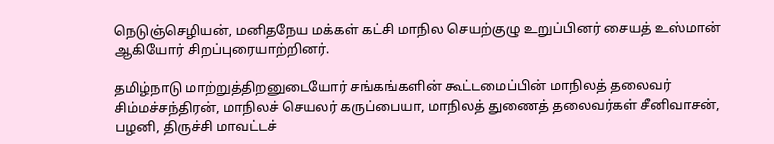நெடுஞ்செழியன், மனிதநேய மக்கள் கட்சி மாநில செயற்குழு உறுப்பினர் சையத் உஸ்மான் ஆகியோர் சிறப்புரையாற்றினர்.

தமிழ்நாடு மாற்றுத்திறனுடையோர் சங்கங்களின் கூட்டமைப்பின் மாநிலத் தலைவர் சிம்மச்சந்திரன், மாநிலச் செயலர் கருப்பையா, மாநிலத் துணைத் தலைவர்கள் சீனிவாசன், பழனி, திருச்சி மாவட்டச்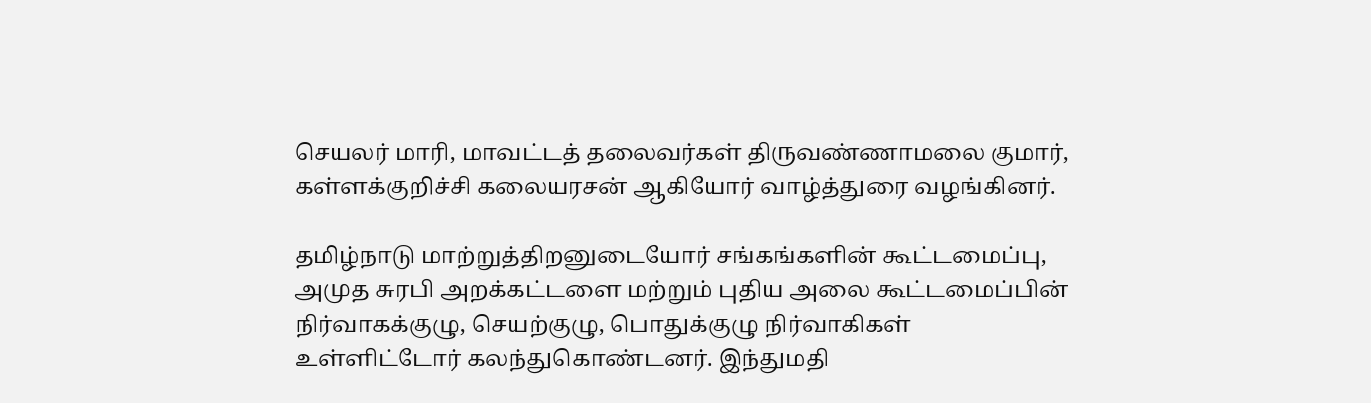செயலர் மாரி, மாவட்டத் தலைவர்கள் திருவண்ணாமலை குமார், கள்ளக்குறிச்சி கலையரசன் ஆகியோர் வாழ்த்துரை வழங்கினர்.

தமிழ்நாடு மாற்றுத்திறனுடையோர் சங்கங்களின் கூட்டமைப்பு, அமுத சுரபி அறக்கட்டளை மற்றும் புதிய அலை கூட்டமைப்பின் நிர்வாகக்குழு, செயற்குழு, பொதுக்குழு நிர்வாகிகள் உள்ளிட்டோர் கலந்துகொண்டனர். இந்துமதி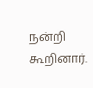நன்றி கூறினார்.